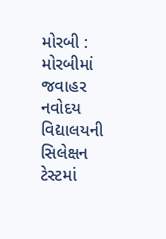મોરબી : મોરબીમાં જવાહર નવોદય વિદ્યાલયની સિલેક્ષન ટેસ્ટમાં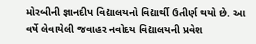મોરબીની જ્ઞાનદીપ વિદ્યાલયનો વિદ્યાર્થી ઉતીર્ણ થયો છે. આ વર્ષે લેવાયેલી જવાહર નવોદય વિદ્યાલયની પ્રવેશ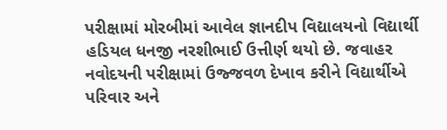પરીક્ષામાં મોરબીમાં આવેલ જ્ઞાનદીપ વિદ્યાલયનો વિદ્યાર્થી હડિયલ ધનજી નરશીભાઈ ઉત્તીર્ણ થયો છે. જવાહર નવોદયની પરીક્ષામાં ઉજ્જવળ દેખાવ કરીને વિદ્યાર્થીએ પરિવાર અને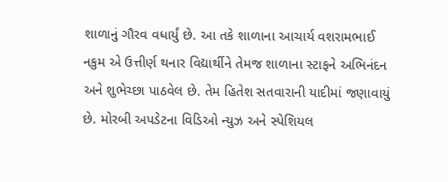શાળાનું ગૌરવ વધાર્યું છે. આ તકે શાળાના આચાર્ય વશરામભાઈ નકુમ એ ઉત્તીર્ણ થનાર વિદ્યાર્થીને તેમજ શાળાના સ્ટાફને અભિનંદન અને શુભેચ્છા પાઠવેલ છે. તેમ હિતેશ સતવારાની યાદીમાં જણાવાયું છે. મોરબી અપડેટના વિડિઓ ન્યુઝ અને સ્પેશિયલ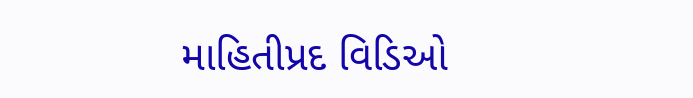માહિતીપ્રદ વિડિઓ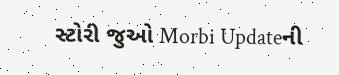સ્ટોરી જુઓ Morbi Updateની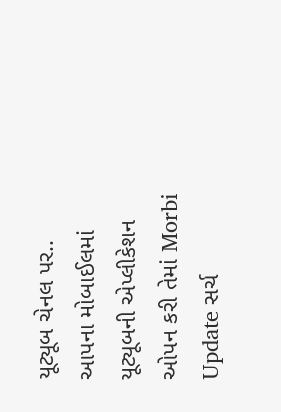યૂટ્યૂબ ચેનલ પર.. આપના મોબાઈલમાં યૂટ્યૂબની એપ્લીકેશન ઓપન કરી તેમાં Morbi Update સર્ચ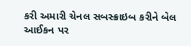કરી અમારી ચેનલ સબસ્ક્રાઇબ કરીને બેલ આઈકન પર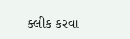ક્લીક કરવા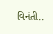વિનંતી..